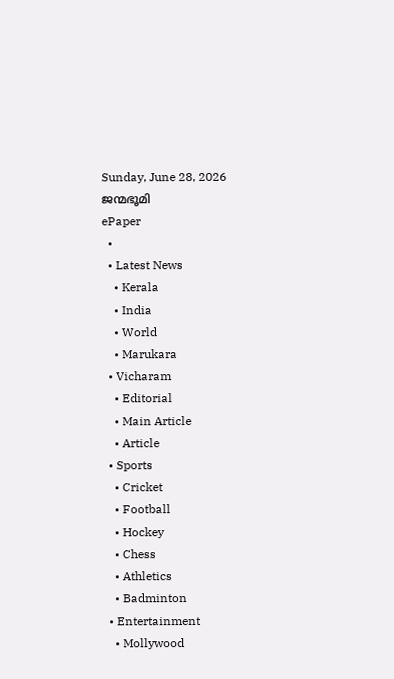Sunday, June 28, 2026
ജന്മഭൂമി
ePaper
  •
  • Latest News
    • Kerala
    • India
    • World
    • Marukara
  • Vicharam
    • Editorial
    • Main Article
    • Article
  • Sports
    • Cricket
    • Football
    • Hockey
    • Chess
    • Athletics
    • Badminton
  • Entertainment
    • Mollywood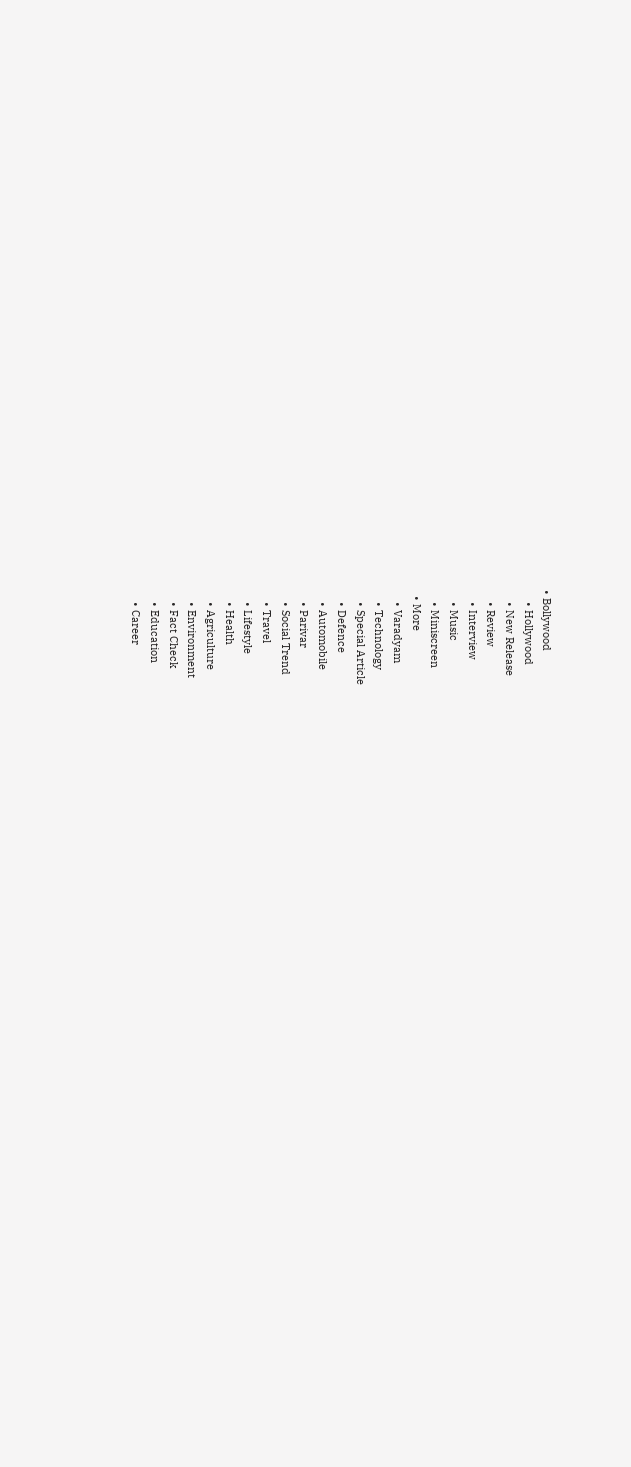• Bollywood
    • Hollywood
    • New Release
    • Review
    • Interview
    • Music
    • Miniscreen
  • More
    • Varadyam
    • Technology
    • Special Article
    • Defence
    • Automobile
    • Parivar
    • Social Trend
    • Travel
    • Lifestyle
    • Health
    • Agriculture
    • Environment
    • Fact Check
    • Education
    • Career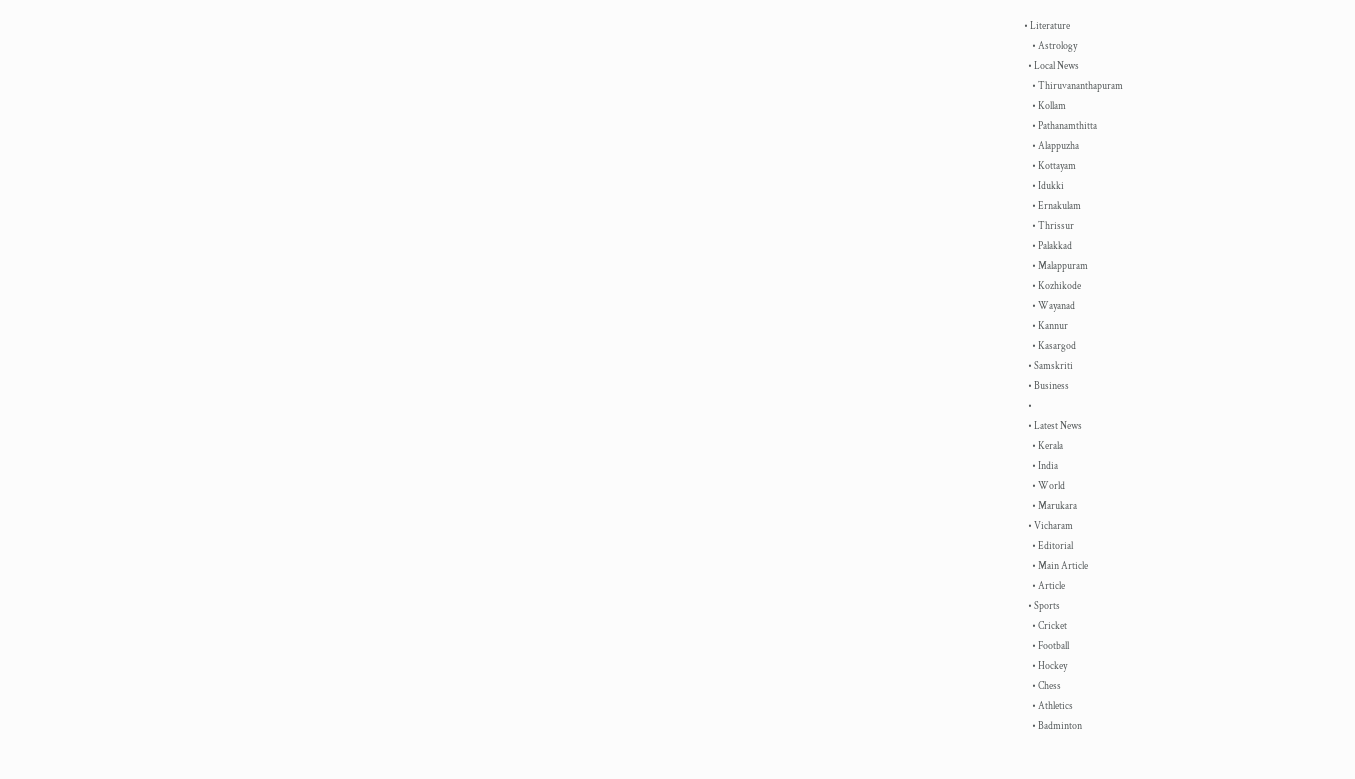• Literature
    • Astrology
  • Local News
    • Thiruvananthapuram
    • Kollam
    • Pathanamthitta
    • Alappuzha
    • Kottayam
    • Idukki
    • Ernakulam
    • Thrissur
    • Palakkad
    • Malappuram
    • Kozhikode
    • Wayanad
    • Kannur
    • Kasargod
  • Samskriti
  • Business
  •
  • Latest News
    • Kerala
    • India
    • World
    • Marukara
  • Vicharam
    • Editorial
    • Main Article
    • Article
  • Sports
    • Cricket
    • Football
    • Hockey
    • Chess
    • Athletics
    • Badminton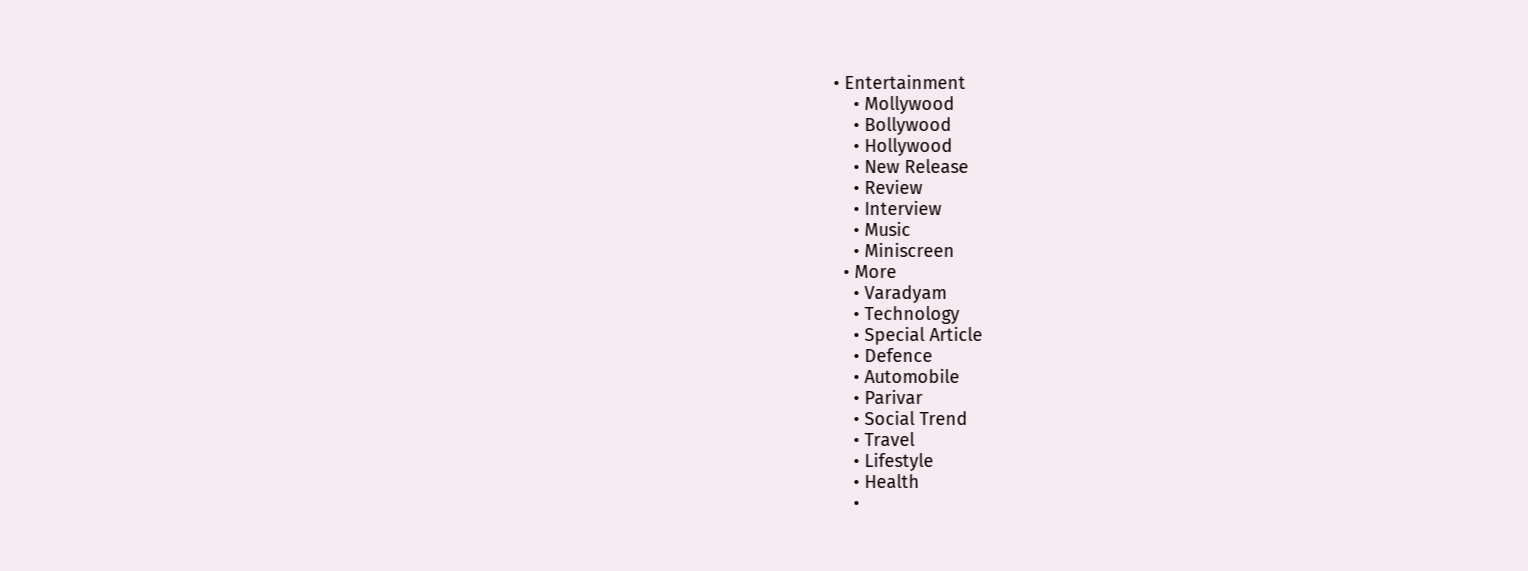• Entertainment
    • Mollywood
    • Bollywood
    • Hollywood
    • New Release
    • Review
    • Interview
    • Music
    • Miniscreen
  • More
    • Varadyam
    • Technology
    • Special Article
    • Defence
    • Automobile
    • Parivar
    • Social Trend
    • Travel
    • Lifestyle
    • Health
    •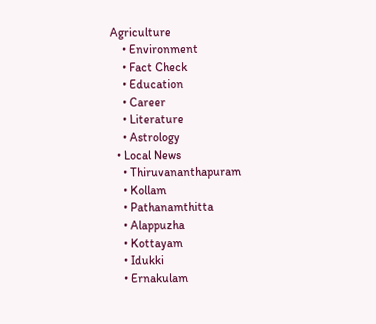Agriculture
    • Environment
    • Fact Check
    • Education
    • Career
    • Literature
    • Astrology
  • Local News
    • Thiruvananthapuram
    • Kollam
    • Pathanamthitta
    • Alappuzha
    • Kottayam
    • Idukki
    • Ernakulam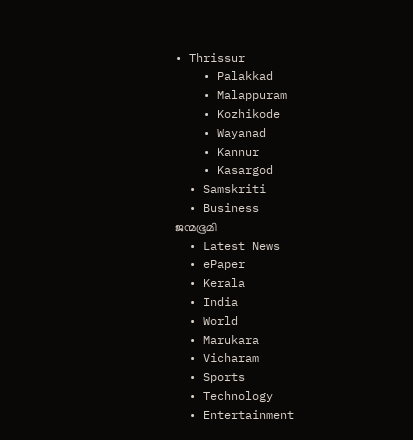• Thrissur
    • Palakkad
    • Malappuram
    • Kozhikode
    • Wayanad
    • Kannur
    • Kasargod
  • Samskriti
  • Business
ജന്മഭൂമി
  • Latest News
  • ePaper
  • Kerala
  • India
  • World
  • Marukara
  • Vicharam
  • Sports
  • Technology
  • Entertainment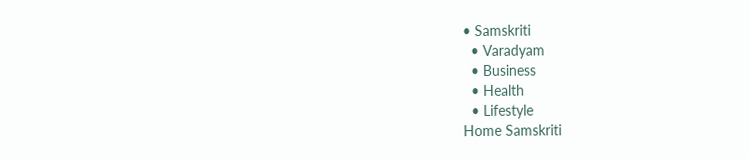• Samskriti
  • Varadyam
  • Business
  • Health
  • Lifestyle
Home Samskriti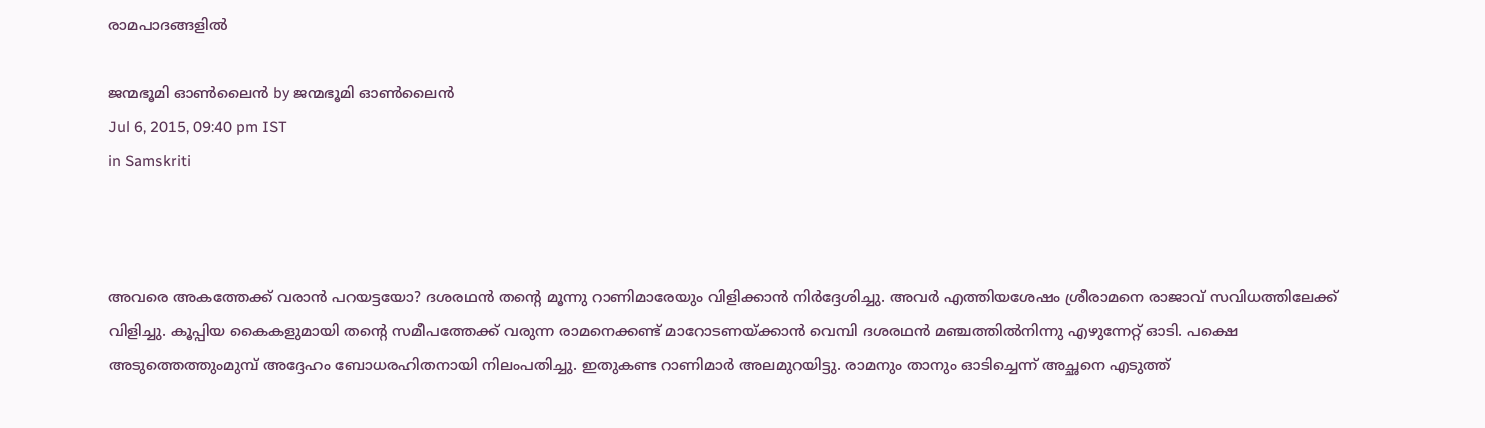രാമപാദങ്ങളില്‍

ജന്മഭൂമി ഓണ്‍ലൈന്‍ by ജന്മഭൂമി ഓണ്‍ലൈന്‍
Jul 6, 2015, 09:40 pm IST
in Samskriti



അവരെ അകത്തേക്ക് വരാന്‍ പറയട്ടയോ? ദശരഥന്‍ തന്റെ മൂന്നു റാണിമാരേയും വിളിക്കാന്‍ നിര്‍ദ്ദേശിച്ചു. അവര്‍ എത്തിയശേഷം ശ്രീരാമനെ രാജാവ് സവിധത്തിലേക്ക് വിളിച്ചു. കൂപ്പിയ കൈകളുമായി തന്റെ സമീപത്തേക്ക് വരുന്ന രാമനെക്കണ്ട് മാറോടണയ്‌ക്കാന്‍ വെമ്പി ദശരഥന്‍ മഞ്ചത്തില്‍നിന്നു എഴുന്നേറ്റ് ഓടി. പക്ഷെ അടുത്തെത്തുംമുമ്പ് അദ്ദേഹം ബോധരഹിതനായി നിലംപതിച്ചു. ഇതുകണ്ട റാണിമാര്‍ അലമുറയിട്ടു. രാമനും താനും ഓടിച്ചെന്ന് അച്ഛനെ എടുത്ത്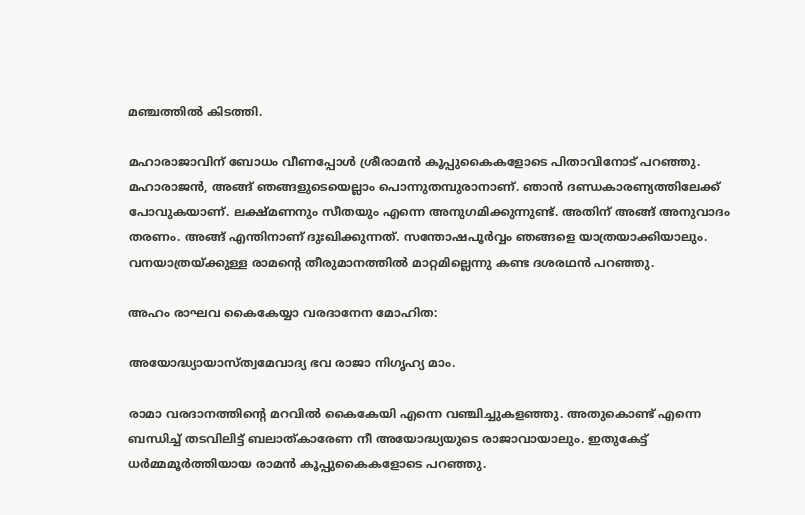മഞ്ചത്തില്‍ കിടത്തി.

മഹാരാജാവിന് ബോധം വീണപ്പോള്‍ ശ്രീരാമന്‍ കൂപ്പുകൈകളോടെ പിതാവിനോട് പറഞ്ഞു. മഹാരാജന്‍, അങ്ങ് ഞങ്ങളുടെയെല്ലാം പൊന്നുതമ്പുരാനാണ്. ഞാന്‍ ദണ്ഡകാരണ്യത്തിലേക്ക് പോവുകയാണ്. ലക്ഷ്മണനും സീതയും എന്നെ അനുഗമിക്കുന്നുണ്ട്. അതിന് അങ്ങ് അനുവാദം തരണം. അങ്ങ് എന്തിനാണ് ദുഃഖിക്കുന്നത്. സന്തോഷപൂര്‍വ്വം ഞങ്ങളെ യാത്രയാക്കിയാലും. വനയാത്രയ്‌ക്കുള്ള രാമന്റെ തീരുമാനത്തില്‍ മാറ്റമില്ലെന്നു കണ്ട ദശരഥന്‍ പറഞ്ഞു.

അഹം രാഘവ കൈകേയ്യാ വരദാനേന മോഹിത:

അയോദ്ധ്യായാസ്ത്വമേവാദ്യ ഭവ രാജാ നിഗൃഹ്യ മാം.

രാമാ വരദാനത്തിന്റെ മറവില്‍ കൈകേയി എന്നെ വഞ്ചിച്ചുകളഞ്ഞു. അതുകൊണ്ട് എന്നെ ബന്ധിച്ച് തടവിലിട്ട് ബലാത്കാരേണ നീ അയോദ്ധ്യയുടെ രാജാവായാലും. ഇതുകേട്ട് ധര്‍മ്മമൂര്‍ത്തിയായ രാമന്‍ കൂപ്പുകൈകളോടെ പറഞ്ഞു.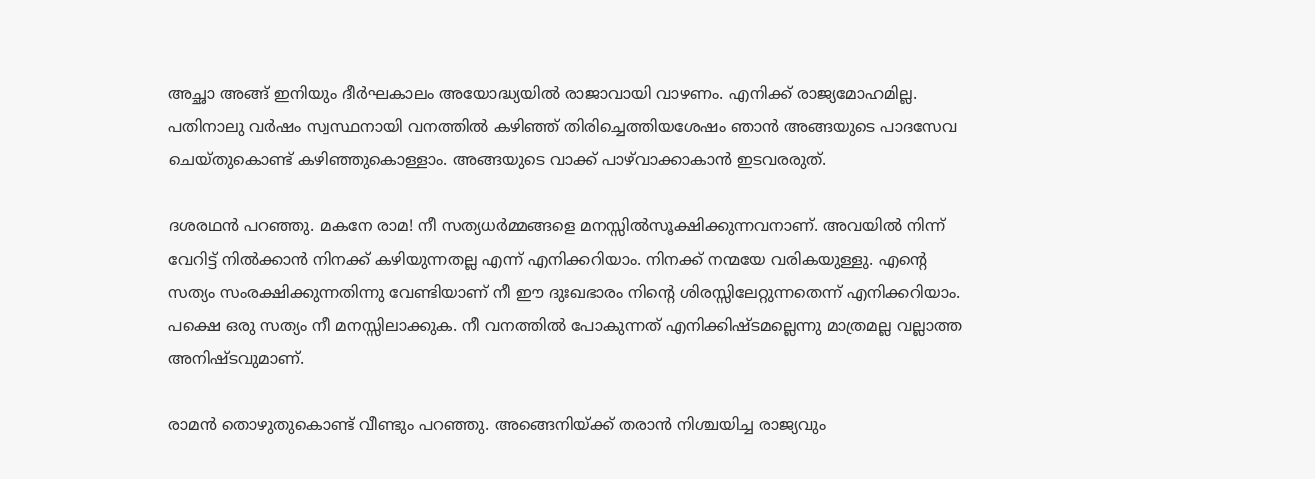അച്ഛാ അങ്ങ് ഇനിയും ദീര്‍ഘകാലം അയോദ്ധ്യയില്‍ രാജാവായി വാഴണം. എനിക്ക് രാജ്യമോഹമില്ല. പതിനാലു വര്‍ഷം സ്വസ്ഥനായി വനത്തില്‍ കഴിഞ്ഞ് തിരിച്ചെത്തിയശേഷം ഞാന്‍ അങ്ങയുടെ പാദസേവ ചെയ്തുകൊണ്ട് കഴിഞ്ഞുകൊള്ളാം. അങ്ങയുടെ വാക്ക് പാഴ്‌വാക്കാകാന്‍ ഇടവരരുത്.

ദശരഥന്‍ പറഞ്ഞു. മകനേ രാമ! നീ സത്യധര്‍മ്മങ്ങളെ മനസ്സില്‍സൂക്ഷിക്കുന്നവനാണ്. അവയില്‍ നിന്ന് വേറിട്ട് നില്‍ക്കാന്‍ നിനക്ക് കഴിയുന്നതല്ല എന്ന് എനിക്കറിയാം. നിനക്ക് നന്മയേ വരികയുള്ളു. എന്റെ സത്യം സംരക്ഷിക്കുന്നതിന്നു വേണ്ടിയാണ് നീ ഈ ദുഃഖഭാരം നിന്റെ ശിരസ്സിലേറ്റുന്നതെന്ന് എനിക്കറിയാം. പക്ഷെ ഒരു സത്യം നീ മനസ്സിലാക്കുക. നീ വനത്തില്‍ പോകുന്നത് എനിക്കിഷ്ടമല്ലെന്നു മാത്രമല്ല വല്ലാത്ത അനിഷ്ടവുമാണ്.

രാമന്‍ തൊഴുതുകൊണ്ട് വീണ്ടും പറഞ്ഞു. അങ്ങെനിയ്‌ക്ക് തരാന്‍ നിശ്ചയിച്ച രാജ്യവും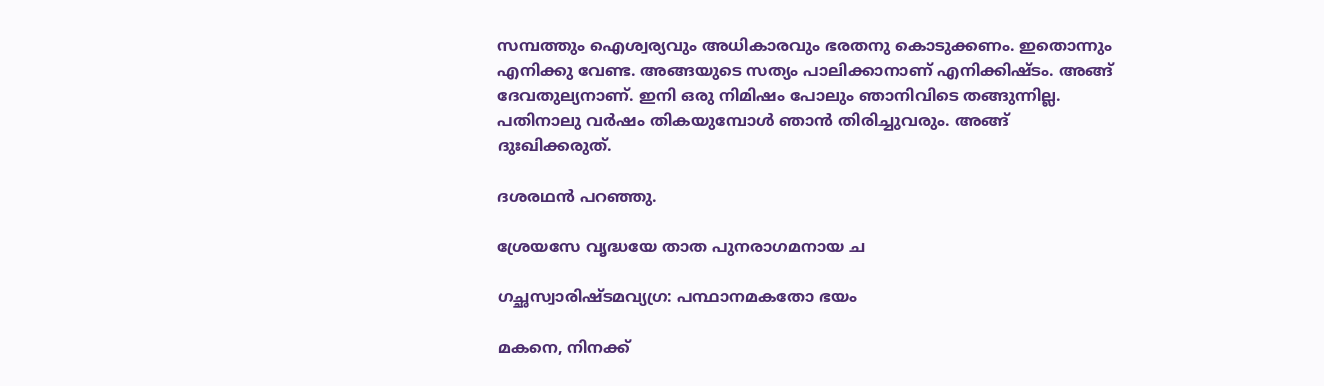സമ്പത്തും ഐശ്വര്യവും അധികാരവും ഭരതനു കൊടുക്കണം. ഇതൊന്നും എനിക്കു വേണ്ട. അങ്ങയുടെ സത്യം പാലിക്കാനാണ് എനിക്കിഷ്ടം. അങ്ങ് ദേവതുല്യനാണ്. ഇനി ഒരു നിമിഷം പോലും ഞാനിവിടെ തങ്ങുന്നില്ല. പതിനാലു വര്‍ഷം തികയുമ്പോള്‍ ഞാന്‍ തിരിച്ചുവരും. അങ്ങ് ദുഃഖിക്കരുത്.

ദശരഥന്‍ പറഞ്ഞു.

ശ്രേയസേ വൃദ്ധയേ താത പുനരാഗമനായ ച

ഗച്ഛസ്വാരിഷ്ടമവ്യഗ്ര: പന്ഥാനമകതോ ഭയം

മകനെ, നിനക്ക്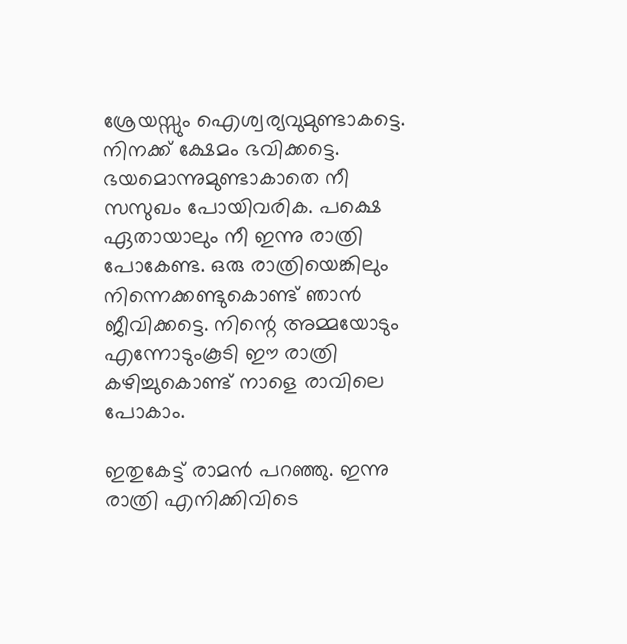ശ്രേയസ്സും ഐശ്വര്യവുമുണ്ടാകട്ടെ. നിനക്ക് ക്ഷേമം ഭവിക്കട്ടെ. ഭയമൊന്നുമുണ്ടാകാതെ നീ സസുഖം പോയിവരിക. പക്ഷെ ഏതായാലും നീ ഇന്നു രാത്രി പോകേണ്ട. ഒരു രാത്രിയെങ്കിലും നിന്നെക്കണ്ടുകൊണ്ട് ഞാന്‍ ജീവിക്കട്ടെ. നിന്റെ അമ്മയോടും എന്നോടുംകൂടി ഈ രാത്രി കഴിച്ചുകൊണ്ട് നാളെ രാവിലെ പോകാം.

ഇതുകേട്ട് രാമന്‍ പറഞ്ഞു. ഇന്നു രാത്രി എനിക്കിവിടെ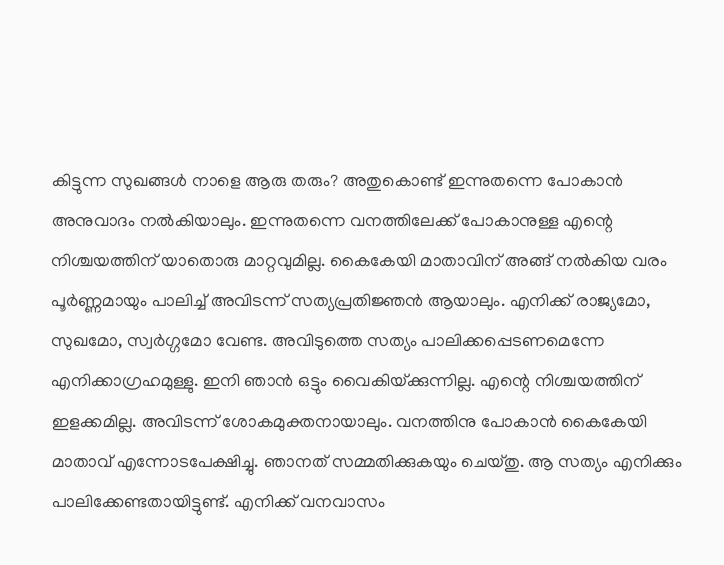കിട്ടുന്ന സുഖങ്ങള്‍ നാളെ ആരു തരും? അതുകൊണ്ട് ഇന്നുതന്നെ പോകാന്‍ അനുവാദം നല്‍കിയാലും. ഇന്നുതന്നെ വനത്തിലേക്ക് പോകാനുള്ള എന്റെ നിശ്ചയത്തിന് യാതൊരു മാറ്റവുമില്ല. കൈകേയി മാതാവിന് അങ്ങ് നല്‍കിയ വരം പൂര്‍ണ്ണമായും പാലിച്ച് അവിടന്ന് സത്യപ്രതിജ്ഞന്‍ ആയാലും. എനിക്ക് രാജ്യമോ, സുഖമോ, സ്വര്‍ഗ്ഗമോ വേണ്ട. അവിടുത്തെ സത്യം പാലിക്കപ്പെടണമെന്നേ എനിക്കാഗ്രഹമുള്ളു. ഇനി ഞാന്‍ ഒട്ടും വൈകിയ്‌ക്കുന്നില്ല. എന്റെ നിശ്ചയത്തിന് ഇളക്കമില്ല. അവിടന്ന് ശോകമുക്തനായാലും. വനത്തിനു പോകാന്‍ കൈകേയി മാതാവ് എന്നോടപേക്ഷിച്ചു. ഞാനത് സമ്മതിക്കുകയും ചെയ്തു. ആ സത്യം എനിക്കും പാലിക്കേണ്ടതായിട്ടുണ്ട്. എനിക്ക് വനവാസം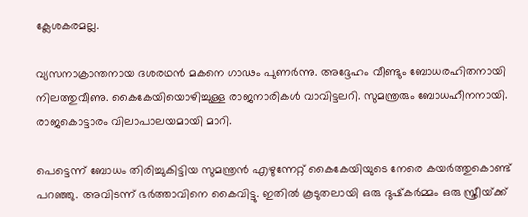ക്ലേശകരമല്ല.

വ്യസനാക്രാന്തനായ ദശരഥന്‍ മകനെ ഗാഢം പുണര്‍ന്നു. അദ്ദേഹം വീണ്ടും ബോധരഹിതനായി നിലത്തുവീണു. കൈകേയിയൊഴിച്ചുള്ള രാജനാരികള്‍ വാവിട്ടലറി. സുമന്ത്രരും ബോധഹീനനായി. രാജകൊട്ടാരം വിലാപാലയമായി മാറി.

പെട്ടെന്ന് ബോധം തിരിച്ചുകിട്ടിയ സുമന്ത്രന്‍ എഴുന്നേറ്റ് കൈകേയിയുടെ നേരെ കയര്‍ത്തുകൊണ്ട് പറഞ്ഞു. അവിടന്ന് ഭര്‍ത്താവിനെ കൈവിട്ടു. ഇതില്‍ കൂടുതലായി ഒരു ദുഷ്‌കര്‍മ്മം ഒരു സ്ത്രീയ്‌ക്ക്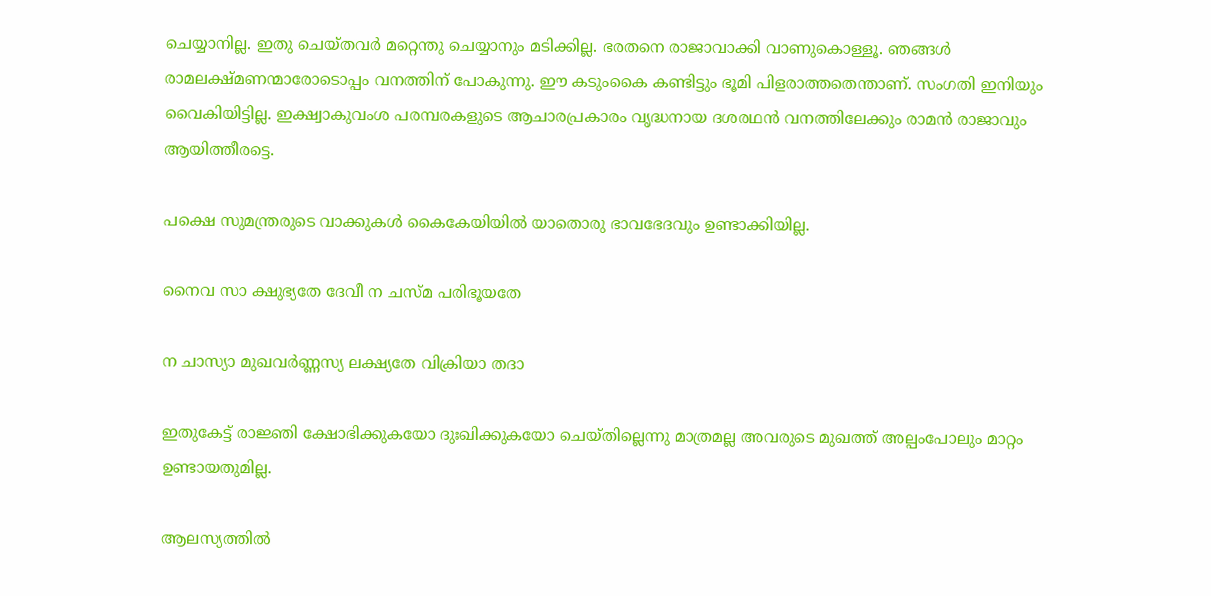ചെയ്യാനില്ല. ഇതു ചെയ്തവര്‍ മറ്റെന്തു ചെയ്യാനും മടിക്കില്ല. ഭരതനെ രാജാവാക്കി വാണുകൊള്ളൂ. ഞങ്ങള്‍ രാമലക്ഷ്മണന്മാരോടൊപ്പം വനത്തിന് പോകുന്നു. ഈ കടുംകൈ കണ്ടിട്ടും ഭൂമി പിളരാത്തതെന്താണ്. സംഗതി ഇനിയും വൈകിയിട്ടില്ല. ഇക്ഷ്വാകുവംശ പരമ്പരകളുടെ ആചാരപ്രകാരം വൃദ്ധനായ ദശരഥന്‍ വനത്തിലേക്കും രാമന്‍ രാജാവും ആയിത്തീരട്ടെ.

പക്ഷെ സുമന്ത്രരുടെ വാക്കുകള്‍ കൈകേയിയില്‍ യാതൊരു ഭാവഭേദവും ഉണ്ടാക്കിയില്ല.

നൈവ സാ ക്ഷുഭ്യതേ ദേവീ ന ചസ്മ പരിഭൂയതേ

ന ചാസ്യാ മുഖവര്‍ണ്ണസ്യ ലക്ഷ്യതേ വിക്രിയാ തദാ

ഇതുകേട്ട് രാജ്ഞി ക്ഷോഭിക്കുകയോ ദുഃഖിക്കുകയോ ചെയ്തില്ലെന്നു മാത്രമല്ല അവരുടെ മുഖത്ത് അല്പംപോലും മാറ്റം ഉണ്ടായതുമില്ല.

ആലസ്യത്തില്‍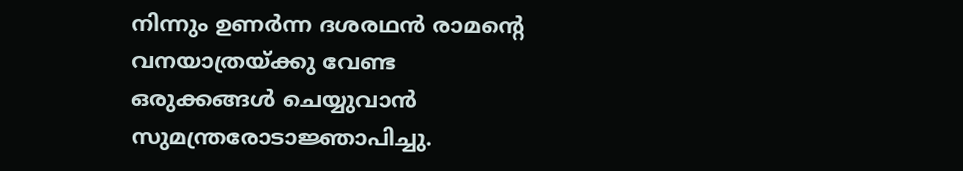നിന്നും ഉണര്‍ന്ന ദശരഥന്‍ രാമന്റെ വനയാത്രയ്‌ക്കു വേണ്ട ഒരുക്കങ്ങള്‍ ചെയ്യുവാന്‍ സുമന്ത്രരോടാജ്ഞാപിച്ചു.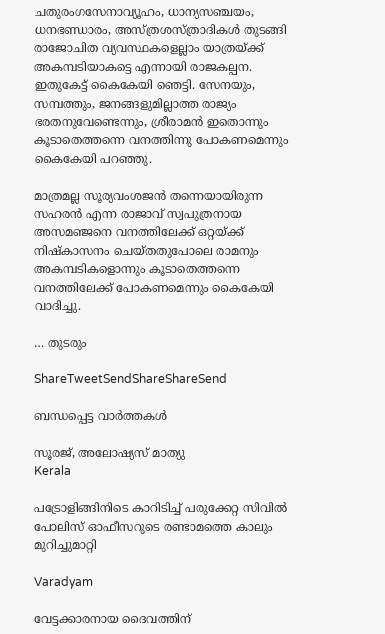ചതുരംഗസേനാവ്യൂഹം, ധാന്യസഞ്ചയം, ധനഭണ്ഡാരം, അസ്ത്രശസ്ത്രാദികള്‍ തുടങ്ങി രാജോചിത വ്യവസ്ഥകളെല്ലാം യാത്രയ്‌ക്ക് അകമ്പടിയാകട്ടെ എന്നായി രാജകല്പന. ഇതുകേട്ട് കൈകേയി ഞെട്ടി. സേനയും, സമ്പത്തും, ജനങ്ങളുമില്ലാത്ത രാജ്യം ഭരതനുവേണ്ടെന്നും, ശ്രീരാമന്‍ ഇതൊന്നും കൂടാതെത്തന്നെ വനത്തിന്നു പോകണമെന്നും കൈകേയി പറഞ്ഞു.

മാത്രമല്ല സൂര്യവംശജന്‍ തന്നെയായിരുന്ന സഹരന്‍ എന്ന രാജാവ് സ്വപുത്രനായ അസമഞ്ജനെ വനത്തിലേക്ക് ഒറ്റയ്‌ക്ക് നിഷ്‌കാസനം ചെയ്തതുപോലെ രാമനും അകമ്പടികളൊന്നും കൂടാതെത്തന്നെ വനത്തിലേക്ക് പോകണമെന്നും കൈകേയി വാദിച്ചു.

… തുടരും

ShareTweetSendShareShareSend

ബന്ധപ്പെട്ട വാര്‍ത്തകള്‍

സൂരജ്, അലോഷ്യസ് മാത്യു
Kerala

പട്രോളിങ്ങിനിടെ കാറിടിച്ച്‌ പരുക്കേറ്റ സിവില്‍ പോലിസ് ഓഫീസറുടെ രണ്ടാമത്തെ കാലും മുറിച്ചുമാറ്റി

Varadyam

വേട്ടക്കാരനായ ദൈവത്തിന്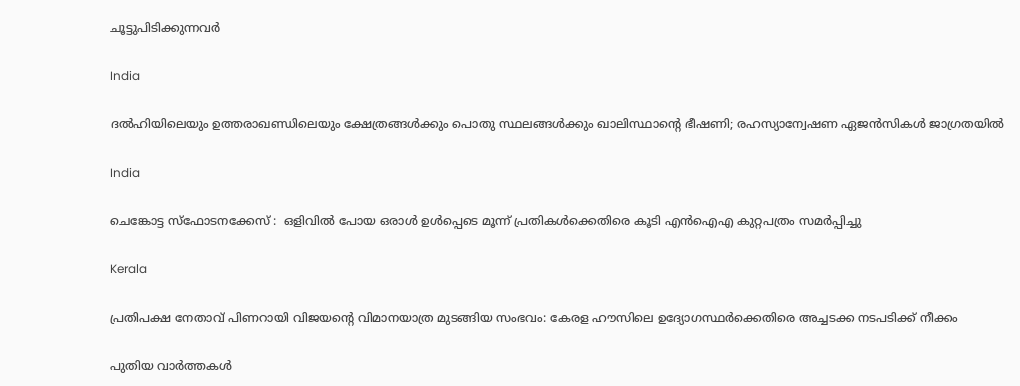ചൂട്ടുപിടിക്കുന്നവര്‍

India

ദൽഹിയിലെയും ഉത്തരാഖണ്ഡിലെയും ക്ഷേത്രങ്ങൾക്കും പൊതു സ്ഥലങ്ങൾക്കും ഖാലിസ്ഥാന്റെ ഭീഷണി; രഹസ്യാന്വേഷണ ഏജൻസികൾ ജാഗ്രതയിൽ

India

ചെങ്കോട്ട സ്ഫോടനക്കേസ് :  ഒളിവിൽ പോയ ഒരാൾ ഉൾപ്പെടെ മൂന്ന് പ്രതികൾക്കെതിരെ കൂടി എൻഐഎ കുറ്റപത്രം സമർപ്പിച്ചു

Kerala

പ്രതിപക്ഷ നേതാവ് പിണറായി വിജയന്റെ വിമാനയാത്ര മുടങ്ങിയ സംഭവം: കേരള ഹൗസിലെ ഉദ്യോഗസ്ഥര്‍ക്കെതിരെ അച്ചടക്ക നടപടിക്ക് നീക്കം

പുതിയ വാര്‍ത്തകള്‍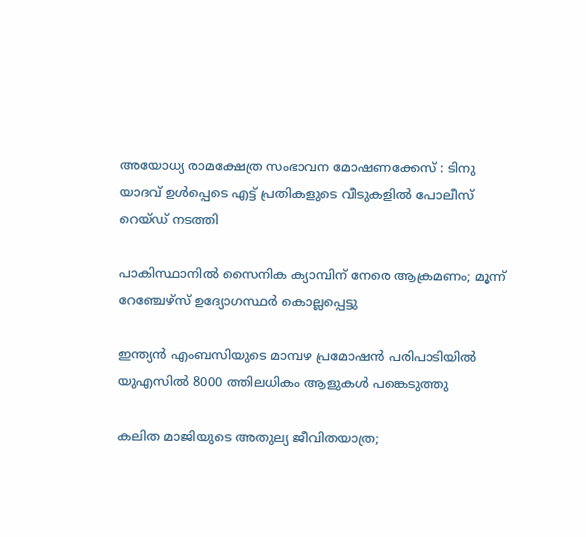അയോധ്യ രാമക്ഷേത്ര സംഭാവന മോഷണക്കേസ് : ടിനു യാദവ് ഉൾപ്പെടെ എട്ട് പ്രതികളുടെ വീടുകളിൽ പോലീസ് റെയ്ഡ് നടത്തി

പാകിസ്ഥാനില്‍ സൈനിക ക്യാമ്പിന് നേരെ ആക്രമണം; മൂന്ന് റേഞ്ചേഴ്‌സ് ഉദ്യോഗസ്ഥര്‍ കൊല്ലപ്പെട്ടു

ഇന്ത്യൻ എംബസിയുടെ മാമ്പഴ പ്രമോഷൻ പരിപാടിയിൽ യുഎസിൽ 8000 ത്തിലധികം ആളുകൾ പങ്കെടുത്തു

കലിത മാജിയുടെ അതുല്യ ജീവിതയാത്ര;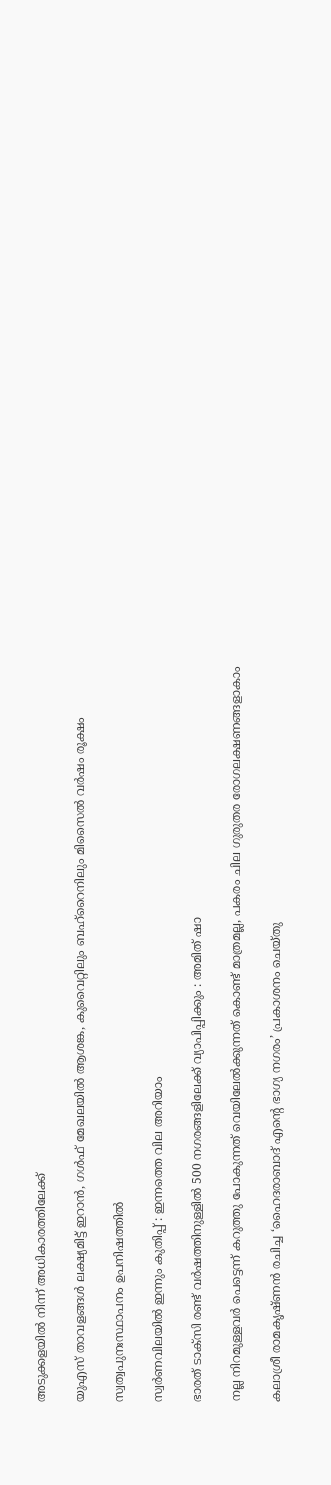അടുക്കളയില്‍ നിന്ന് അധികാരത്തിലേക്ക്

യുഎസ് താവളങ്ങൾ ലക്ഷ്യമിട്ട് ഇറാൻ, ഗള്‍ഫ് മേഖലയിൽ ആശങ്ക, കുവൈറ്റിലും ബഹ്റൈനിലും മിസൈല്‍ വര്‍ഷം രൂക്ഷം

സ്വത്വപുനഃസ്ഥാപനം ഉപനിഷത്തില്‍

സ്വർണവിലയിൽ ഇന്നും കുതിപ്പ് : ഇന്നത്തെ വില അറിയാം

ഭാരത് ടാക്സി രണ്ട് വർഷത്തിനുള്ളിൽ 500 നഗരങ്ങളിലേക്ക് വ്യാപിപ്പിക്കും : അമിത് ഷാ

നല്ല നിറമുള്ളവർ പെട്ടെന്ന് കറുത്തു പോകുന്നത് വെയിലേൽക്കുന്നത് കൊണ്ട് മാത്രമല്ല, പകരം ചില ഗുരുതര രോഗലക്ഷണങ്ങളാകാം

കലാശ്രീ രാമകൃഷ്ണൻ രചിച്ച ‘ഹൈദരാബാദ് എന്റെ ഭാഗ്യ നഗരം’ പ്രകാശനം ചെയ്തു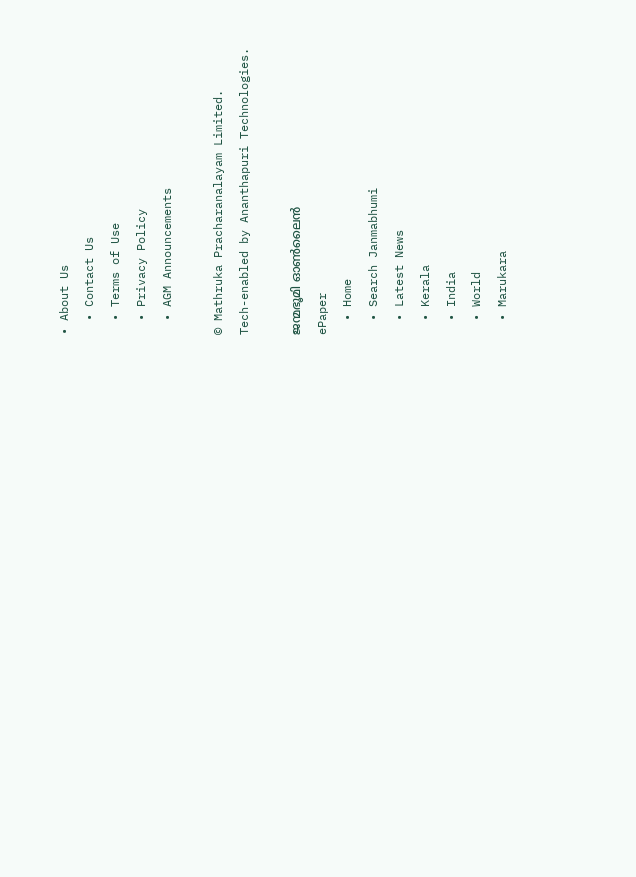• About Us
  • Contact Us
  • Terms of Use
  • Privacy Policy
  • AGM Announcements

© Mathruka Pracharanalayam Limited.
Tech-enabled by Ananthapuri Technologies.

ജന്മഭൂമി ഓണ്‍ലൈന്‍
ePaper
  • Home
  • Search Janmabhumi
  • Latest News
  • Kerala
  • India
  • World
  • Marukara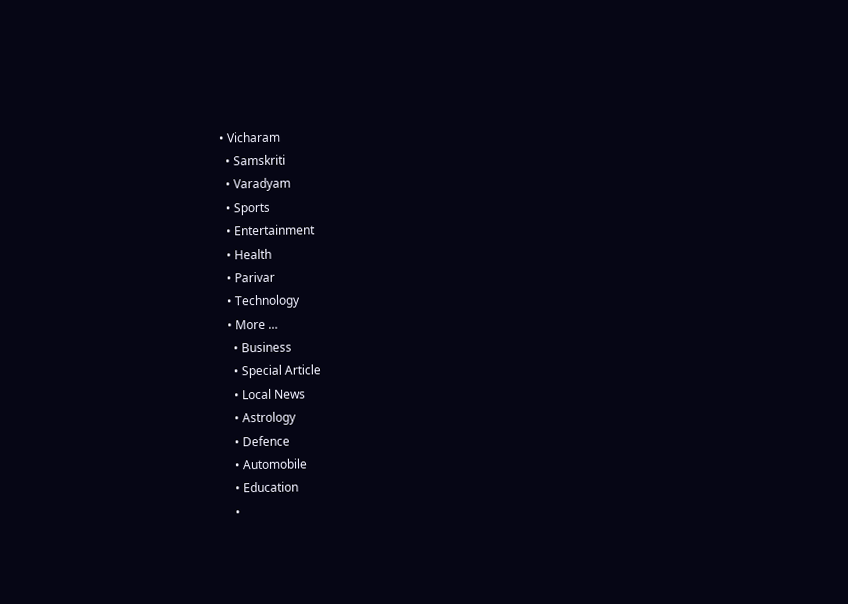• Vicharam
  • Samskriti
  • Varadyam
  • Sports
  • Entertainment
  • Health
  • Parivar
  • Technology
  • More …
    • Business
    • Special Article
    • Local News
    • Astrology
    • Defence
    • Automobile
    • Education
    •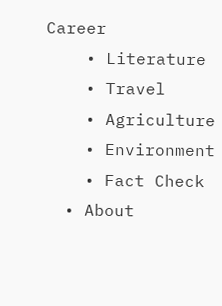Career
    • Literature
    • Travel
    • Agriculture
    • Environment
    • Fact Check
  • About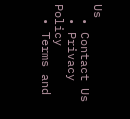Us
  • Contact Us
  • Privacy Policy
  • Terms and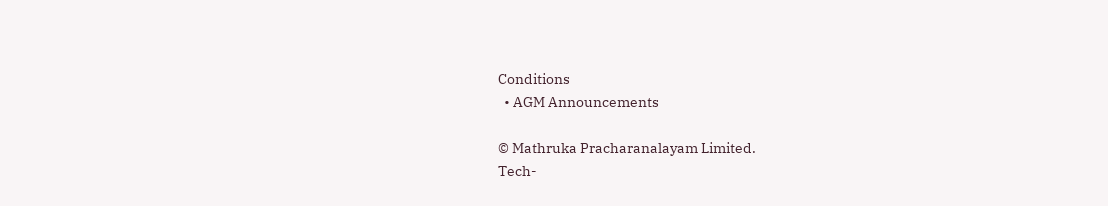Conditions
  • AGM Announcements

© Mathruka Pracharanalayam Limited.
Tech-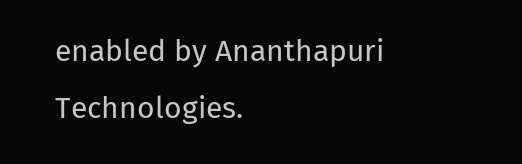enabled by Ananthapuri Technologies.